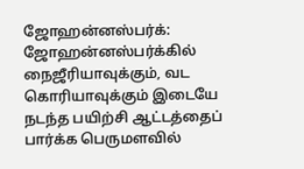ஜோஹன்னஸ்பர்க்: ஜோஹன்னஸ்பர்க்கில் நைஜீரியாவுக்கும், வட கொரியாவுக்கும் இடையே நடந்த பயிற்சி ஆட்டத்தைப் பார்க்க பெருமளவில்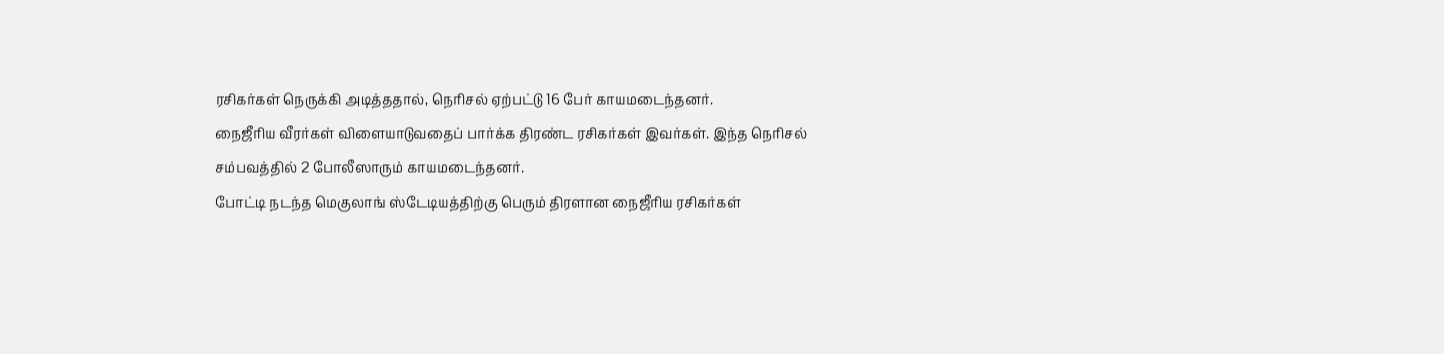ரசிகர்கள் நெருக்கி அடித்ததால், நெரிசல் ஏற்பட்டு 16 பேர் காயமடைந்தனர்.
நைஜீரிய வீரர்கள் விளையாடுவதைப் பார்க்க திரண்ட ரசிகர்கள் இவர்கள். இந்த நெரிசல் சம்பவத்தில் 2 போலீஸாரும் காயமடைந்தனர்.
போட்டி நடந்த மெகுலாங் ஸ்டேடியத்திற்கு பெரும் திரளான நைஜீரிய ரசிகர்கள்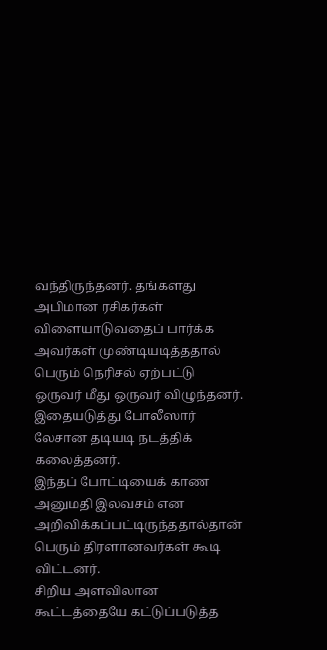வந்திருந்தனர். தங்களது அபிமான ரசிகர்கள் விளையாடுவதைப் பார்க்க அவர்கள் முண்டியடித்ததால் பெரும் நெரிசல் ஏற்பட்டு ஒருவர் மீது ஒருவர் விழுந்தனர். இதையடுத்து போலீஸார் லேசான தடியடி நடத்திக் கலைத்தனர்.
இந்தப் போட்டியைக் காண அனுமதி இலவசம் என அறிவிக்கப்பட்டிருந்ததால்தான் பெரும் திரளானவர்கள் கூடி விட்டனர்.
சிறிய அளவிலான கூட்டத்தையே கட்டுப்படுத்த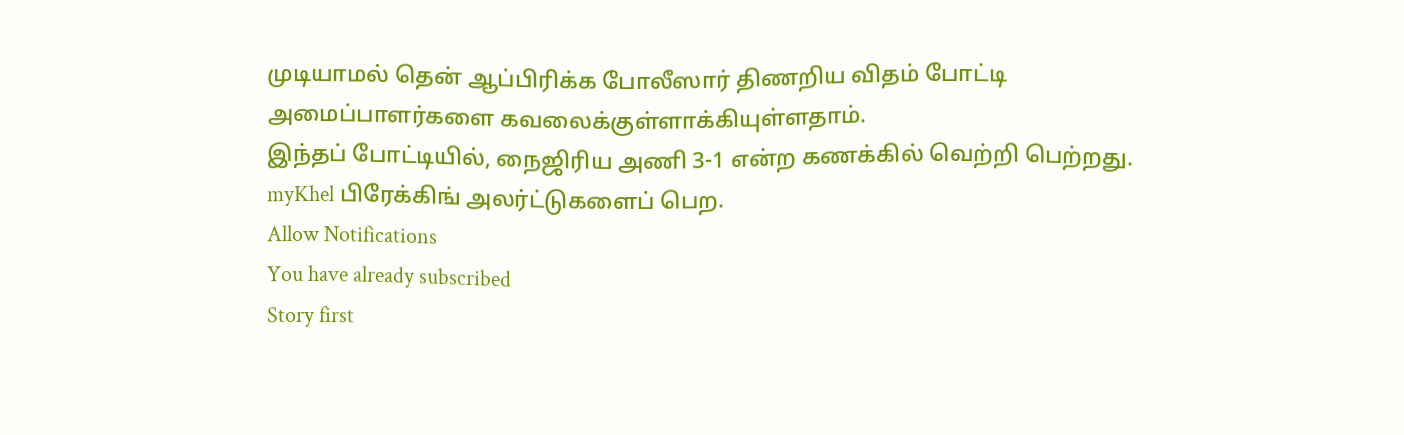முடியாமல் தென் ஆப்பிரிக்க போலீஸார் திணறிய விதம் போட்டி அமைப்பாளர்களை கவலைக்குள்ளாக்கியுள்ளதாம்.
இந்தப் போட்டியில், நைஜிரிய அணி 3-1 என்ற கணக்கில் வெற்றி பெற்றது.
myKhel பிரேக்கிங் அலர்ட்டுகளைப் பெற.
Allow Notifications
You have already subscribed
Story first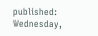published: Wednesday,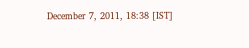December 7, 2011, 18:38 [IST]